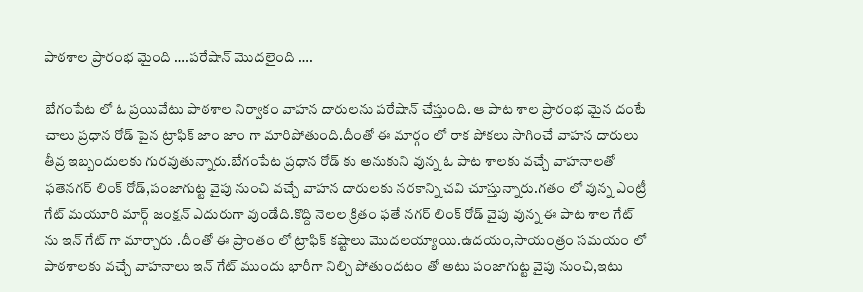పాఠశాల ప్రారంభ మైంది ….పరేషాన్ మొదలైంది ….

బేగంపేట లో ఓ ప్రయివేటు పాఠశాల నిర్వాకం వాహన దారులను పరేషాన్ చేస్తుంది. ఆ పాట శాల ప్రారంభ మైన దంటే చాలు ప్రధాన రోడ్ పైన ట్రాఫిక్ జాం జాం గా మారిపోతుంది.దీంతో ఈ మార్గం లో రాక పోకలు సాగించే వాహన దారులు తీవ్ర ఇబ్బందులకు గురవుతున్నారు.బేగంపేట ప్రధాన రోడ్ కు అనుకుని వున్న ఓ పాట శాలకు వచ్చే వాహనాలతో ఫతెనగర్ లింక్ రోడ్,పంజాగుట్ట వైపు నుంచి వచ్చే వాహన దారులకు నరకాన్ని చవి చూస్తున్నారు.గతం లో వున్న ఎంట్రీ గేట్ మయూరి మార్గ్ జంక్షన్ ఎదురుగా వుండేది.కొద్ది నెలల క్రితం ఫతే నగర్ లింక్ రోడ్ వైపు వున్న ఈ పాట శాల గేట్ ను ఇన్ గేట్ గా మార్చారు .దీంతో ఈ ప్రాంతం లో ట్రాఫిక్ కష్టాలు మొదలయ్యాయి.ఉదయం,సాయంత్రం సమయం లో పాఠశాలకు వచ్చే వాహనాలు ఇన్ గేట్ ముందు భారీగా నిల్చి పోతుందటం తో అటు పంజాగుట్ట వైపు నుంచి,ఇటు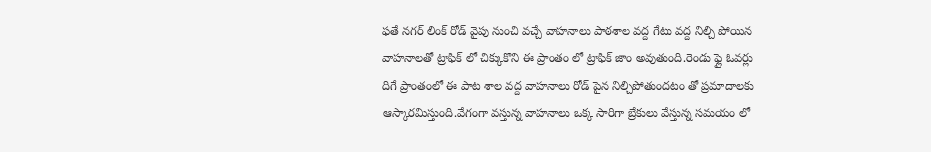ఫతే నగర్ లింక్ రోడ్ వైపు నుంచి వచ్చే వాహనాలు పాఠశాల వద్ద గేటు వద్ద నిల్చి పోయిన వాహనాలతో ట్రాఫిక్ లో చిక్కుకొని ఈ ప్రాంతం లో ట్రాఫిక్ జాం అవుతుంది.రెండు ఫ్లై ఓవర్లు దిగే ప్రాంతంలో ఈ పాట శాల వద్ద వాహనాలు రోడ్ పైన నిల్చిపోతుందటం తో ప్రమాదాలకు ఆస్కారమిస్తుంది.వేగంగా వస్తున్న వాహనాలు ఒక్క సారిగా బ్రేకులు వేస్తున్న సమయం లో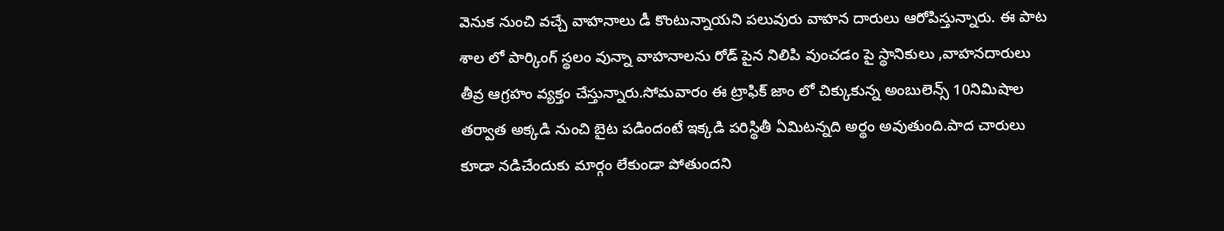వెనుక నుంచి వచ్చే వాహనాలు డీ కొంటున్నాయని పలువురు వాహన దారులు ఆరోపిస్తున్నారు. ఈ పాట శాల లో పార్కింగ్ స్థలం వున్నా వాహనాలను రోడ్ పైన నిలిపి వుంచడం పై స్థానికులు ,వాహనదారులు తీవ్ర ఆగ్రహం వ్యక్తం చేస్తున్నారు.సోమవారం ఈ ట్రాఫిక్ జాం లో చిక్కుకున్న అంబులెన్స్ 10నిమిషాల తర్వాత అక్కడి నుంచి బైట పడిందంటే ఇక్కడి పరిస్థితీ ఏమిటన్నది అర్థం అవుతుంది.పాద చారులు కూడా నడిచేందుకు మార్గం లేకుండా పోతుందని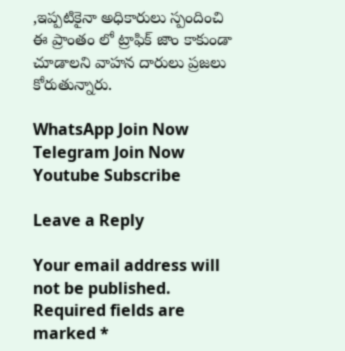,ఇప్పటికైనా అధికారులు స్పందించి ఈ ప్రాంతం లో ట్రాఫిక్ జాం కాకుండా చూడాలని వాహన దారులు ప్రజలు కోరుతున్నారు.

WhatsApp Join Now
Telegram Join Now
Youtube Subscribe

Leave a Reply

Your email address will not be published. Required fields are marked *